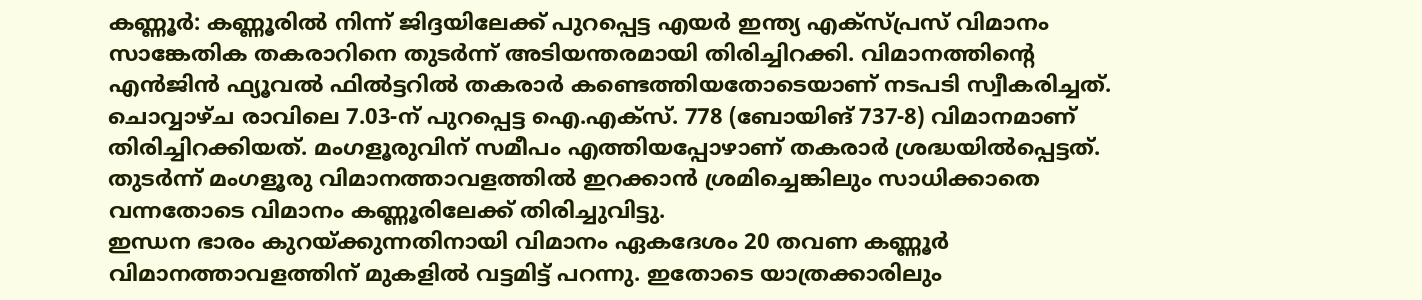കണ്ണൂർ: കണ്ണൂരിൽ നിന്ന് ജിദ്ദയിലേക്ക് പുറപ്പെട്ട എയർ ഇന്ത്യ എക്സ്പ്രസ് വിമാനം സാങ്കേതിക തകരാറിനെ തുടർന്ന് അടിയന്തരമായി തിരിച്ചിറക്കി. വിമാനത്തിന്റെ എൻജിൻ ഫ്യൂവൽ ഫിൽട്ടറിൽ തകരാർ കണ്ടെത്തിയതോടെയാണ് നടപടി സ്വീകരിച്ചത്.
ചൊവ്വാഴ്ച രാവിലെ 7.03-ന് പുറപ്പെട്ട ഐ.എക്സ്. 778 (ബോയിങ് 737-8) വിമാനമാണ് തിരിച്ചിറക്കിയത്. മംഗളൂരുവിന് സമീപം എത്തിയപ്പോഴാണ് തകരാർ ശ്രദ്ധയിൽപ്പെട്ടത്. തുടർന്ന് മംഗളൂരു വിമാനത്താവളത്തിൽ ഇറക്കാൻ ശ്രമിച്ചെങ്കിലും സാധിക്കാതെ വന്നതോടെ വിമാനം കണ്ണൂരിലേക്ക് തിരിച്ചുവിട്ടു.
ഇന്ധന ഭാരം കുറയ്ക്കുന്നതിനായി വിമാനം ഏകദേശം 20 തവണ കണ്ണൂർ വിമാനത്താവളത്തിന് മുകളിൽ വട്ടമിട്ട് പറന്നു. ഇതോടെ യാത്രക്കാരിലും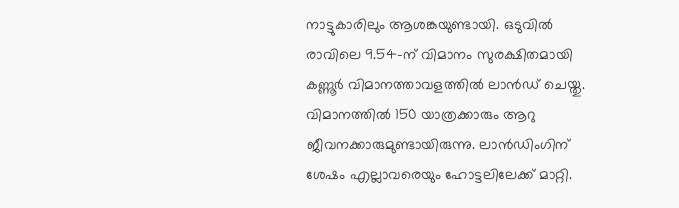നാട്ടുകാരിലും ആശങ്കയുണ്ടായി. ഒടുവിൽ രാവിലെ 9.54-ന് വിമാനം സുരക്ഷിതമായി കണ്ണൂർ വിമാനത്താവളത്തിൽ ലാൻഡ് ചെയ്തു. വിമാനത്തിൽ 150 യാത്രക്കാരും ആറു ജീവനക്കാരുമുണ്ടായിരുന്നു. ലാൻഡിംഗിന് ശേഷം എല്ലാവരെയും ഹോട്ടലിലേക്ക് മാറ്റി.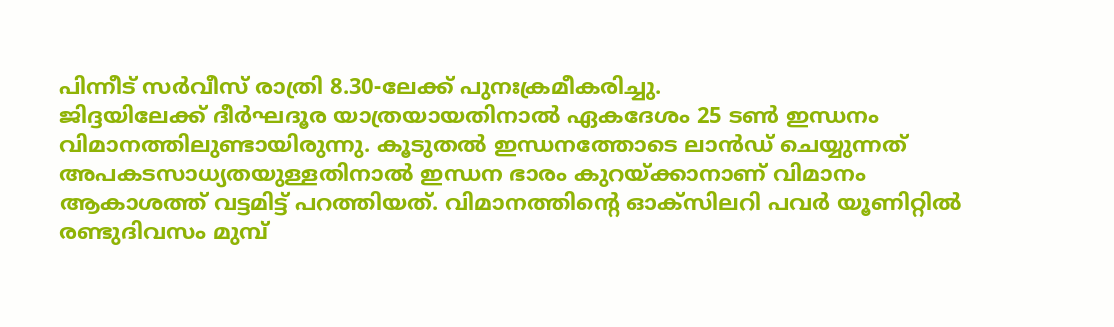പിന്നീട് സർവീസ് രാത്രി 8.30-ലേക്ക് പുനഃക്രമീകരിച്ചു.
ജിദ്ദയിലേക്ക് ദീർഘദൂര യാത്രയായതിനാൽ ഏകദേശം 25 ടൺ ഇന്ധനം വിമാനത്തിലുണ്ടായിരുന്നു. കൂടുതൽ ഇന്ധനത്തോടെ ലാൻഡ് ചെയ്യുന്നത് അപകടസാധ്യതയുള്ളതിനാൽ ഇന്ധന ഭാരം കുറയ്ക്കാനാണ് വിമാനം ആകാശത്ത് വട്ടമിട്ട് പറത്തിയത്. വിമാനത്തിന്റെ ഓക്സിലറി പവർ യൂണിറ്റിൽ രണ്ടുദിവസം മുമ്പ്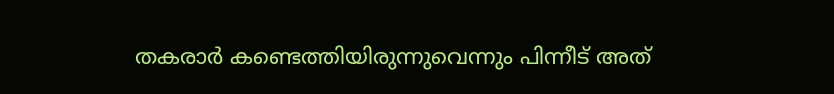തകരാർ കണ്ടെത്തിയിരുന്നുവെന്നും പിന്നീട് അത്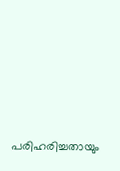പരിഹരിച്ചതായും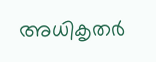അധികൃതർ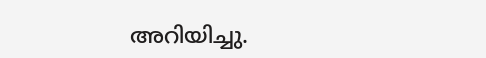അറിയിച്ചു.